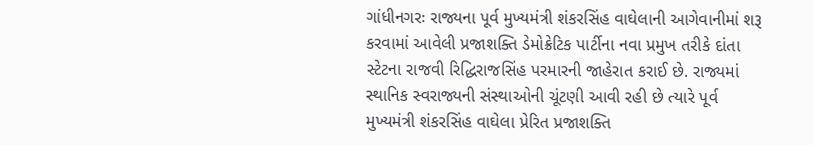ગાંધીનગરઃ રાજ્યના પૂર્વ મુખ્યમંત્રી શંકરસિંહ વાઘેલાની આગેવાનીમાં શરૂ કરવામાં આવેલી પ્રજાશક્તિ ડેમોક્રેટિક પાર્ટીના નવા પ્રમુખ તરીકે દાંતા સ્ટેટના રાજવી રિદ્ધિરાજસિંહ પરમારની જાહેરાત કરાઈ છે. રાજ્યમાં સ્થાનિક સ્વરાજ્યની સંસ્થાઓની ચૂંટણી આવી રહી છે ત્યારે પૂર્વ મુખ્યમંત્રી શંકરસિંહ વાઘેલા પ્રેરિત પ્રજાશક્તિ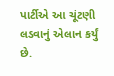પાર્ટીએ આ ચૂંટણી લડવાનું એલાન કર્યું છે.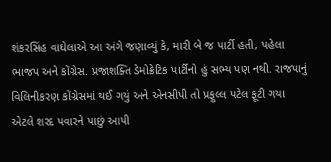શંકરસિંહ વાઘેલાએ આ અંગે જણાવ્યું કે, મારી બે જ પાર્ટી હતી, પહેલા ભાજપ અને કોંગ્રેસ. પ્રજાશક્તિ ડેમોક્રેટિક પાર્ટીનો હું સભ્ય પણ નથી. રાજપાનું વિલિનીકરણ કોંગ્રેસમાં થઈ ગયું અને એનસીપી તો પ્રફુલ્લ પટેલ ફૂટી ગયા એટલે શરદ પવારને પાછું આપી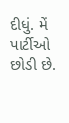દીધું. મેં પાર્ટીઓ છોડી છે.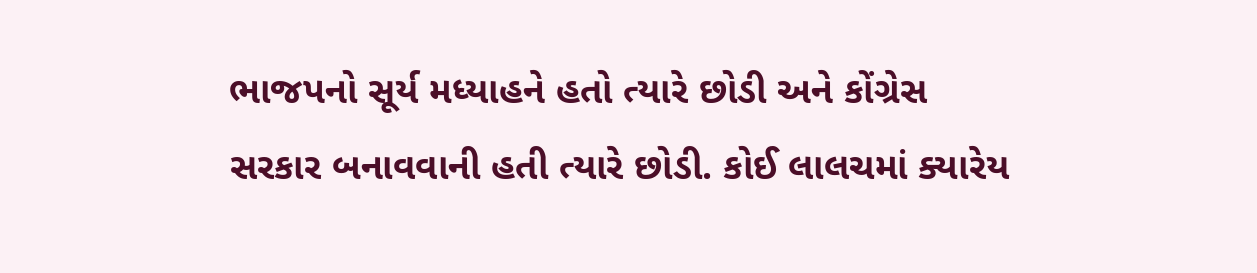ભાજપનો સૂર્ય મધ્યાહને હતો ત્યારે છોડી અને કોંગ્રેસ સરકાર બનાવવાની હતી ત્યારે છોડી. કોઈ લાલચમાં ક્યારેય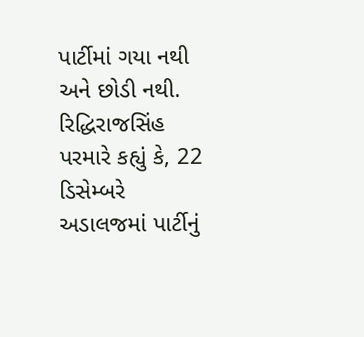પાર્ટીમાં ગયા નથી અને છોડી નથી. રિદ્ધિરાજસિંહ પરમારે કહ્યું કે, 22 ડિસેમ્બરે અડાલજમાં પાર્ટીનું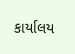કાર્યાલય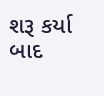શરૂ કર્યા બાદ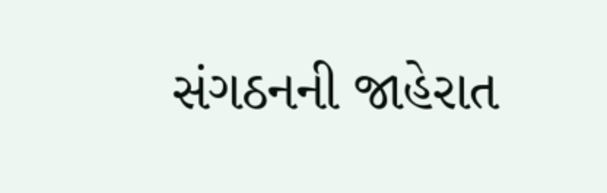સંગઠનની જાહેરાત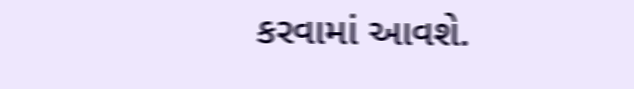કરવામાં આવશે.